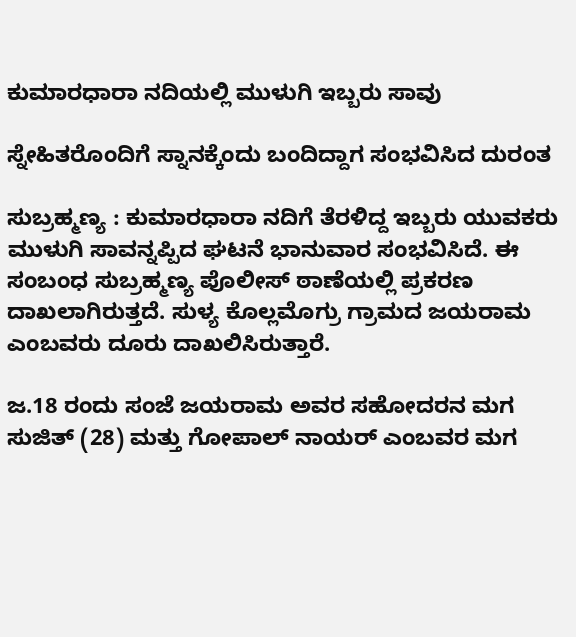ಕುಮಾರಧಾರಾ ನದಿಯಲ್ಲಿ ಮುಳುಗಿ ಇಬ್ಬರು ಸಾವು

ಸ್ನೇಹಿತರೊಂದಿಗೆ ಸ್ನಾನಕ್ಕೆಂದು ಬಂದಿದ್ದಾಗ ಸಂಭವಿಸಿದ ದುರಂತ

ಸುಬ್ರಹ್ಮಣ್ಯ : ಕುಮಾರಧಾರಾ ನದಿಗೆ ತೆರಳಿದ್ದ ಇಬ್ಬರು ಯುವಕರು ಮುಳುಗಿ ಸಾವನ್ನಪ್ಪಿದ ಘಟನೆ ಭಾನುವಾರ ಸಂಭವಿಸಿದೆ. ಈ ಸಂಬಂಧ ಸುಬ್ರಹ್ಮಣ್ಯ ಪೊಲೀಸ್ ಠಾಣೆಯಲ್ಲಿ ಪ್ರಕರಣ ದಾಖಲಾಗಿರುತ್ತದೆ. ಸುಳ್ಯ ಕೊಲ್ಲಮೊಗ್ರು ಗ್ರಾಮದ ಜಯರಾಮ ಎಂಬವರು ದೂರು ದಾಖಲಿಸಿರುತ್ತಾರೆ.

ಜ.18 ರಂದು ಸಂಜೆ ಜಯರಾಮ ಅವರ ಸಹೋದರನ ಮಗ ಸುಜಿತ್ (28) ಮತ್ತು ಗೋಪಾಲ್ ನಾಯರ್ ಎಂಬವರ ಮಗ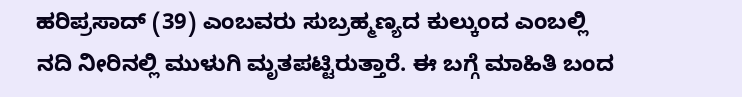ಹರಿಪ್ರಸಾದ್ (39) ಎಂಬವರು ಸುಬ್ರಹ್ಮಣ್ಯದ ಕುಲ್ಕುಂದ ಎಂಬಲ್ಲಿ ನದಿ ನೀರಿನಲ್ಲಿ ಮುಳುಗಿ ಮೃತಪಟ್ಟಿರುತ್ತಾರೆ. ಈ ಬಗ್ಗೆ ಮಾಹಿತಿ ಬಂದ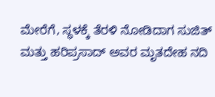ಮೇರೆಗೆ, ಸ್ಥಳಕ್ಕೆ ತೆರಳಿ ನೋಡಿದಾಗ ಸುಜಿತ್ ಮತ್ತು ಹರಿಪ್ರಸಾದ್ ಅವರ ಮೃತದೇಹ ನದಿ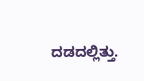ದಡದಲ್ಲಿತ್ತು.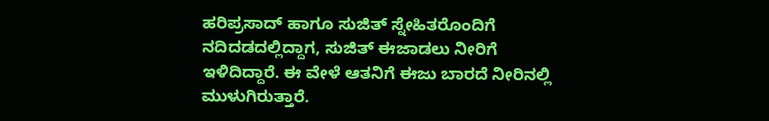ಹರಿಪ್ರಸಾದ್ ಹಾಗೂ ಸುಜಿತ್ ಸ್ನೇಹಿತರೊಂದಿಗೆ ನದಿದಡದಲ್ಲಿದ್ದಾಗ, ಸುಜಿತ್ ಈಜಾಡಲು ನೀರಿಗೆ ಇಳಿದಿದ್ದಾರೆ. ಈ ವೇಳೆ ಆತನಿಗೆ ಈಜು ಬಾರದೆ ನೀರಿನಲ್ಲಿ ಮುಳುಗಿರುತ್ತಾರೆ.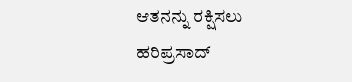ಆತನನ್ನು ರಕ್ಷಿಸಲು ಹರಿಪ್ರಸಾದ್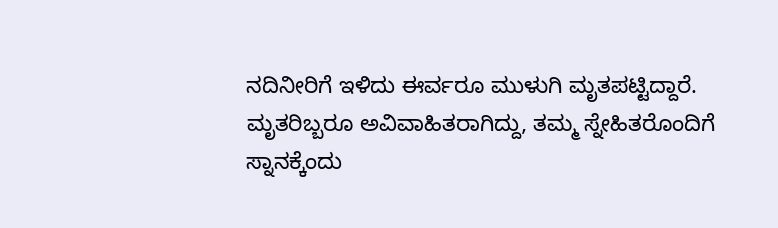ನದಿನೀರಿಗೆ ಇಳಿದು ಈರ್ವರೂ ಮುಳುಗಿ ಮೃತಪಟ್ಟಿದ್ದಾರೆ. ಮೃತರಿಬ್ಬರೂ ಅವಿವಾಹಿತರಾಗಿದ್ದು, ತಮ್ಮ ಸ್ನೇಹಿತರೊಂದಿಗೆ ಸ್ನಾನಕ್ಕೆಂದು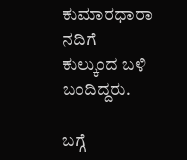ಕುಮಾರಧಾರಾ ನದಿಗೆ ಕುಲ್ಕುಂದ ಬಳಿ ಬಂದಿದ್ದರು.

ಬಗ್ಗೆ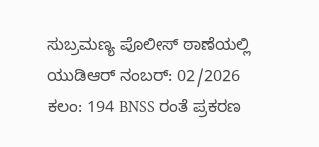ಸುಬ್ರಮಣ್ಯ ಪೊಲೀಸ್ ಠಾಣೆಯಲ್ಲಿ ಯುಡಿಆರ್ ನಂಬರ್: 02/2026 ಕಲಂ: 194 BNSS ರಂತೆ ಪ್ರಕರಣ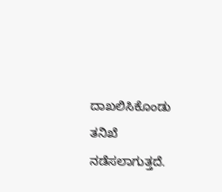ದಾಖಲಿಸಿಕೊಂಡು ತನಿಖೆ ನಡೆಸಲಾಗುತ್ತದೆ.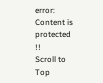error: Content is protected !!
Scroll to Top